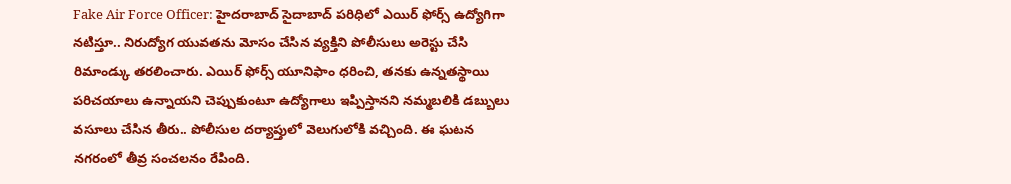Fake Air Force Officer: హైదరాబాద్ సైదాబాద్ పరిధిలో ఎయిర్ ఫోర్స్ ఉద్యోగిగా నటిస్తూ.. నిరుద్యోగ యువతను మోసం చేసిన వ్యక్తిని పోలీసులు అరెస్టు చేసి రిమాండ్కు తరలించారు. ఎయిర్ ఫోర్స్ యూనిఫాం ధరించి, తనకు ఉన్నతస్థాయి పరిచయాలు ఉన్నాయని చెప్పుకుంటూ ఉద్యోగాలు ఇప్పిస్తానని నమ్మబలికి డబ్బులు వసూలు చేసిన తీరు.. పోలీసుల దర్యాప్తులో వెలుగులోకి వచ్చింది. ఈ ఘటన నగరంలో తీవ్ర సంచలనం రేపింది.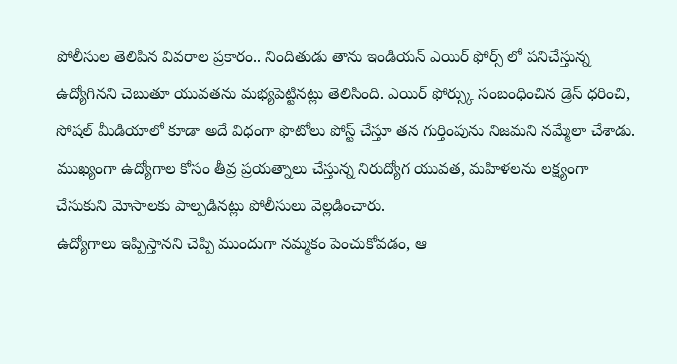పోలీసుల తెలిపిన వివరాల ప్రకారం.. నిందితుడు తాను ఇండియన్ ఎయిర్ ఫోర్స్ లో పనిచేస్తున్న ఉద్యోగినని చెబుతూ యువతను మభ్యపెట్టినట్లు తెలిసింది. ఎయిర్ ఫోర్స్కు సంబంధించిన డ్రెస్ ధరించి, సోషల్ మీడియాలో కూడా అదే విధంగా ఫొటోలు పోస్ట్ చేస్తూ తన గుర్తింపును నిజమని నమ్మేలా చేశాడు. ముఖ్యంగా ఉద్యోగాల కోసం తీవ్ర ప్రయత్నాలు చేస్తున్న నిరుద్యోగ యువత, మహిళలను లక్ష్యంగా చేసుకుని మోసాలకు పాల్పడినట్లు పోలీసులు వెల్లడించారు.
ఉద్యోగాలు ఇప్పిస్తానని చెప్పి ముందుగా నమ్మకం పెంచుకోవడం, ఆ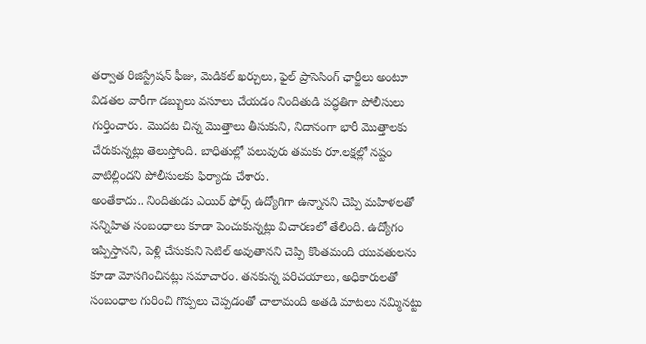తర్వాత రిజిస్ట్రేషన్ ఫీజు, మెడికల్ ఖర్చులు, ఫైల్ ప్రాసెసింగ్ ఛార్జీలు అంటూ విడతల వారీగా డబ్బులు వసూలు చేయడం నిందితుడి పద్ధతిగా పోలీసులు గుర్తించారు. మొదట చిన్న మొత్తాలు తీసుకుని, నిదానంగా భారీ మొత్తాలకు చేరుకున్నట్లు తెలుస్తోంది. బాధితుల్లో పలువురు తమకు రూ.లక్షల్లో నష్టం వాటిల్లిందని పోలీసులకు ఫిర్యాదు చేశారు.
అంతేకాదు.. నిందితుడు ఎయిర్ ఫోర్స్ ఉద్యోగిగా ఉన్నానని చెప్పి మహిళలతో సన్నిహిత సంబంధాలు కూడా పెంచుకున్నట్లు విచారణలో తేలింది. ఉద్యోగం ఇప్పిస్తానని, పెళ్లి చేసుకుని సెటిల్ అవుతానని చెప్పి కొంతమంది యువతులను కూడా మోసగించినట్లు సమాచారం. తనకున్న పరిచయాలు, అధికారులతో సంబంధాల గురించి గొప్పలు చెప్పడంతో చాలామంది అతడి మాటలు నమ్మినట్టు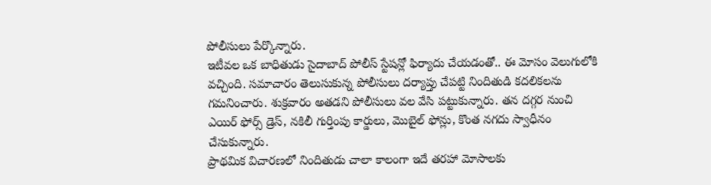పోలీసులు పేర్కొన్నారు.
ఇటీవల ఒక బాధితుడు సైదాబాద్ పోలీస్ స్టేషన్లో ఫిర్యాదు చేయడంతో.. ఈ మోసం వెలుగులోకి వచ్చింది. సమాచారం తెలుసుకున్న పోలీసులు దర్యాప్తు చేపట్టి నిందితుడి కదలికలను గమనించారు. శుక్రవారం అతడని పోలీసులు వల వేసి పట్టుకున్నారు. తన దగ్గర నుంచి ఎయిర్ ఫోర్స్ డ్రెస్, నకిలీ గుర్తింపు కార్డులు, మొబైల్ ఫోన్లు, కొంత నగదు స్వాధీనం చేసుకున్నారు.
ప్రాథమిక విచారణలో నిందితుడు చాలా కాలంగా ఇదే తరహా మోసాలకు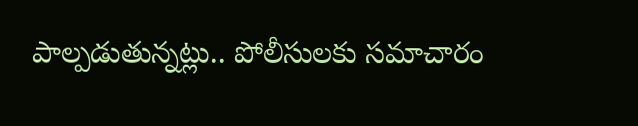పాల్పడుతున్నట్లు.. పోలీసులకు సమాచారం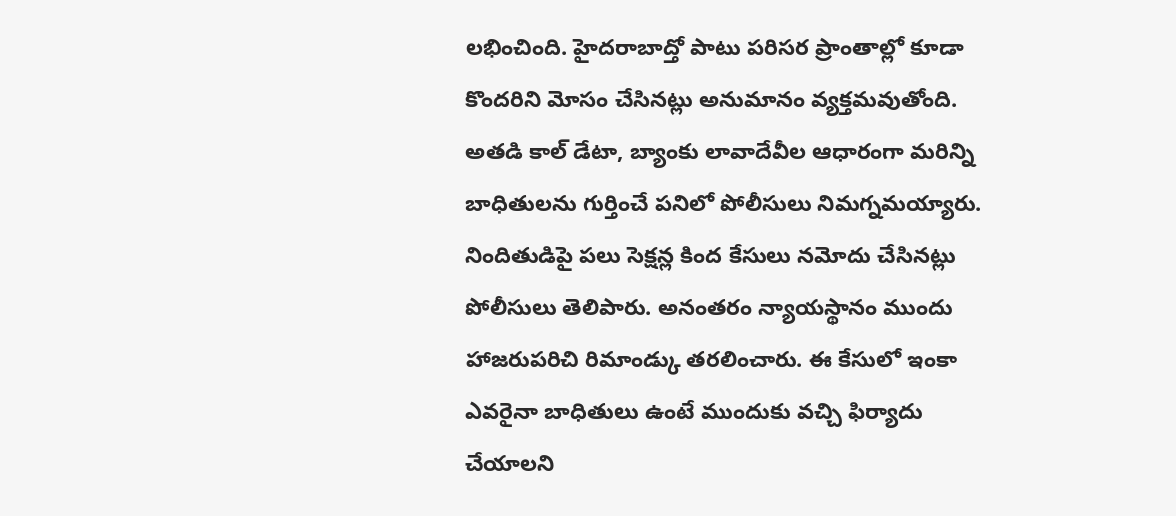లభించింది. హైదరాబాద్తో పాటు పరిసర ప్రాంతాల్లో కూడా కొందరిని మోసం చేసినట్లు అనుమానం వ్యక్తమవుతోంది. అతడి కాల్ డేటా, బ్యాంకు లావాదేవీల ఆధారంగా మరిన్ని బాధితులను గుర్తించే పనిలో పోలీసులు నిమగ్నమయ్యారు.
నిందితుడిపై పలు సెక్షన్ల కింద కేసులు నమోదు చేసినట్లు పోలీసులు తెలిపారు. అనంతరం న్యాయస్థానం ముందు హాజరుపరిచి రిమాండ్కు తరలించారు. ఈ కేసులో ఇంకా ఎవరైనా బాధితులు ఉంటే ముందుకు వచ్చి ఫిర్యాదు చేయాలని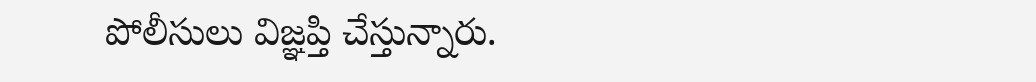పోలీసులు విజ్ఞప్తి చేస్తున్నారు.